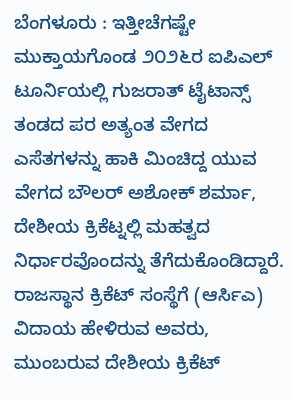ಬೆಂಗಳೂರು : ಇತ್ತೀಚೆಗಷ್ಟೇ ಮುಕ್ತಾಯಗೊಂಡ ೨೦೨೬ರ ಐಪಿಎಲ್ ಟೂರ್ನಿಯಲ್ಲಿ ಗುಜರಾತ್ ಟೈಟಾನ್ಸ್ ತಂಡದ ಪರ ಅತ್ಯಂತ ವೇಗದ ಎಸೆತಗಳನ್ನು ಹಾಕಿ ಮಿಂಚಿದ್ದ ಯುವ ವೇಗದ ಬೌಲರ್ ಅಶೋಕ್ ಶರ್ಮಾ, ದೇಶೀಯ ಕ್ರಿಕೆಟ್ನಲ್ಲಿ ಮಹತ್ವದ ನಿರ್ಧಾರವೊಂದನ್ನು ತೆಗೆದುಕೊಂಡಿದ್ದಾರೆ. ರಾಜಸ್ಥಾನ ಕ್ರಿಕೆಟ್ ಸಂಸ್ಥೆಗೆ (ಆರ್ಸಿಎ) ವಿದಾಯ ಹೇಳಿರುವ ಅವರು, ಮುಂಬರುವ ದೇಶೀಯ ಕ್ರಿಕೆಟ್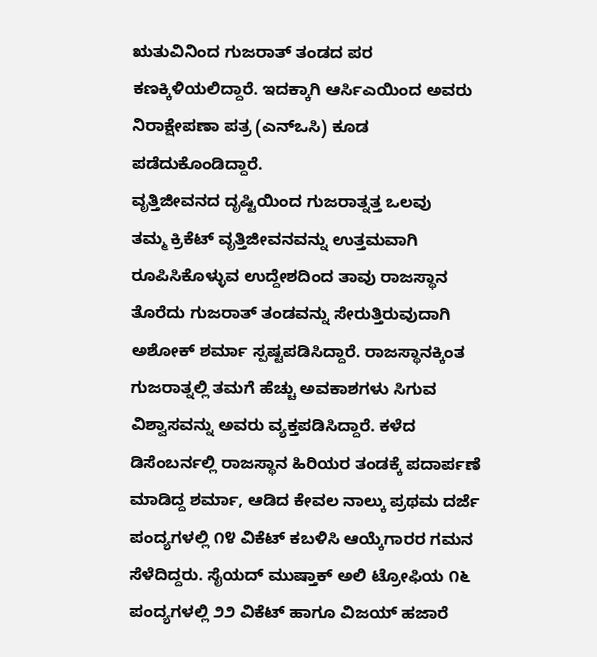ಋತುವಿನಿಂದ ಗುಜರಾತ್ ತಂಡದ ಪರ ಕಣಕ್ಕಿಳಿಯಲಿದ್ದಾರೆ. ಇದಕ್ಕಾಗಿ ಆರ್ಸಿಎಯಿಂದ ಅವರು ನಿರಾಕ್ಷೇಪಣಾ ಪತ್ರ (ಎನ್ಒಸಿ) ಕೂಡ ಪಡೆದುಕೊಂಡಿದ್ದಾರೆ.
ವೃತ್ತಿಜೀವನದ ದೃಷ್ಟಿಯಿಂದ ಗುಜರಾತ್ನತ್ತ ಒಲವು
ತಮ್ಮ ಕ್ರಿಕೆಟ್ ವೃತ್ತಿಜೀವನವನ್ನು ಉತ್ತಮವಾಗಿ ರೂಪಿಸಿಕೊಳ್ಳುವ ಉದ್ದೇಶದಿಂದ ತಾವು ರಾಜಸ್ಥಾನ ತೊರೆದು ಗುಜರಾತ್ ತಂಡವನ್ನು ಸೇರುತ್ತಿರುವುದಾಗಿ ಅಶೋಕ್ ಶರ್ಮಾ ಸ್ಪಷ್ಟಪಡಿಸಿದ್ದಾರೆ. ರಾಜಸ್ಥಾನಕ್ಕಿಂತ ಗುಜರಾತ್ನಲ್ಲಿ ತಮಗೆ ಹೆಚ್ಚು ಅವಕಾಶಗಳು ಸಿಗುವ ವಿಶ್ವಾಸವನ್ನು ಅವರು ವ್ಯಕ್ತಪಡಿಸಿದ್ದಾರೆ. ಕಳೆದ ಡಿಸೆಂಬರ್ನಲ್ಲಿ ರಾಜಸ್ಥಾನ ಹಿರಿಯರ ತಂಡಕ್ಕೆ ಪದಾರ್ಪಣೆ ಮಾಡಿದ್ದ ಶರ್ಮಾ, ಆಡಿದ ಕೇವಲ ನಾಲ್ಕು ಪ್ರಥಮ ದರ್ಜೆ ಪಂದ್ಯಗಳಲ್ಲಿ ೧೪ ವಿಕೆಟ್ ಕಬಳಿಸಿ ಆಯ್ಕೆಗಾರರ ಗಮನ ಸೆಳೆದಿದ್ದರು. ಸೈಯದ್ ಮುಷ್ತಾಕ್ ಅಲಿ ಟ್ರೋಫಿಯ ೧೬ ಪಂದ್ಯಗಳಲ್ಲಿ ೨೨ ವಿಕೆಟ್ ಹಾಗೂ ವಿಜಯ್ ಹಜಾರೆ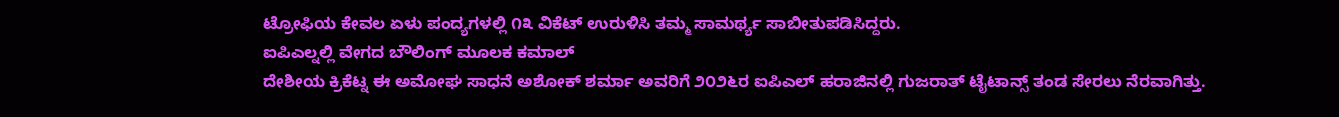ಟ್ರೋಫಿಯ ಕೇವಲ ಏಳು ಪಂದ್ಯಗಳಲ್ಲಿ ೧೩ ವಿಕೆಟ್ ಉರುಳಿಸಿ ತಮ್ಮ ಸಾಮರ್ಥ್ಯ ಸಾಬೀತುಪಡಿಸಿದ್ದರು.
ಐಪಿಎಲ್ನಲ್ಲಿ ವೇಗದ ಬೌಲಿಂಗ್ ಮೂಲಕ ಕಮಾಲ್
ದೇಶೀಯ ಕ್ರಿಕೆಟ್ನ ಈ ಅಮೋಘ ಸಾಧನೆ ಅಶೋಕ್ ಶರ್ಮಾ ಅವರಿಗೆ ೨೦೨೬ರ ಐಪಿಎಲ್ ಹರಾಜಿನಲ್ಲಿ ಗುಜರಾತ್ ಟೈಟಾನ್ಸ್ ತಂಡ ಸೇರಲು ನೆರವಾಗಿತ್ತು.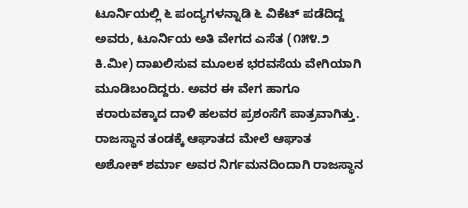ಟೂರ್ನಿಯಲ್ಲಿ ೬ ಪಂದ್ಯಗಳನ್ನಾಡಿ ೬ ವಿಕೆಟ್ ಪಡೆದಿದ್ದ ಅವರು, ಟೂರ್ನಿಯ ಅತಿ ವೇಗದ ಎಸೆತ (೧೫೪.೨ ಕಿ.ಮೀ) ದಾಖಲಿಸುವ ಮೂಲಕ ಭರವಸೆಯ ವೇಗಿಯಾಗಿ ಮೂಡಿಬಂದಿದ್ದರು. ಅವರ ಈ ವೇಗ ಹಾಗೂ ಕರಾರುವಕ್ಕಾದ ದಾಳಿ ಹಲವರ ಪ್ರಶಂಸೆಗೆ ಪಾತ್ರವಾಗಿತ್ತು.
ರಾಜಸ್ಥಾನ ತಂಡಕ್ಕೆ ಆಘಾತದ ಮೇಲೆ ಆಘಾತ
ಅಶೋಕ್ ಶರ್ಮಾ ಅವರ ನಿರ್ಗಮನದಿಂದಾಗಿ ರಾಜಸ್ಥಾನ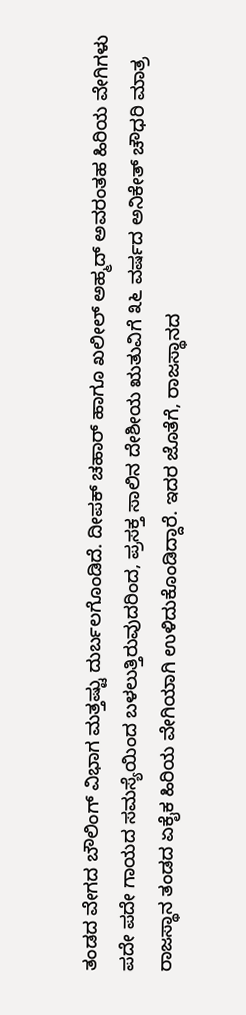ತಂಡದ ವೇಗದ ಬೌಲಿಂಗ್ ವಿಭಾಗ ಮತ್ತಷ್ಟು ದುರ್ಬಲಗೊಂಡಿದೆ. ದೀಪಕ್ ಚಹಾರ್ ಹಾಗೂ ಖಲೀಲ್ ಅಹ್ಮದ್ ಅವರಂತಹ ಹಿರಿಯ ವೇಗಿಗಳು ಪದೇ ಪದೇ ಗಾಯದ ಸಮಸ್ಯೆಯಿಂದ ಬಳಲುತ್ತಿರುವುದರಿಂದ, ಪ್ರಸಕ್ತ ಸಾಲಿನ ದೇಶೀಯ ಋತುವಿಗೆ ೩೬ ವರ್ಷದ ಅನಿಕೇತ್ ಚೌಧರಿ ಮಾತ್ರ ರಾಜಸ್ಥಾನ ತಂಡದ ಏಕೈಕ ಹಿರಿಯ ವೇಗಿಯಾಗಿ ಉಳಿದುಕೊಂಡಿದ್ದಾರೆ. ಇದರ ಜೊತೆಗೆ, ರಾಜಸ್ಥಾನದ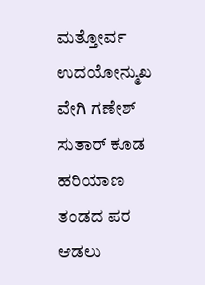ಮತ್ತೋರ್ವ ಉದಯೋನ್ಮುಖ ವೇಗಿ ಗಣೇಶ್ ಸುತಾರ್ ಕೂಡ ಹರಿಯಾಣ ತಂಡದ ಪರ ಆಡಲು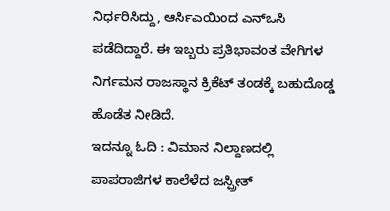ನಿರ್ಧರಿಸಿದ್ದು, ಆರ್ಸಿಎಯಿಂದ ಎನ್ಒಸಿ ಪಡೆದಿದ್ದಾರೆ. ಈ ಇಬ್ಬರು ಪ್ರತಿಭಾವಂತ ವೇಗಿಗಳ ನಿರ್ಗಮನ ರಾಜಸ್ಥಾನ ಕ್ರಿಕೆಟ್ ತಂಡಕ್ಕೆ ಬಹುದೊಡ್ಡ ಹೊಡೆತ ನೀಡಿದೆ.
ಇದನ್ನೂ ಓದಿ : ವಿಮಾನ ನಿಲ್ದಾಣದಲ್ಲಿ ಪಾಪರಾಜಿಗಳ ಕಾಲೆಳೆದ ಜಸ್ಪ್ರೀತ್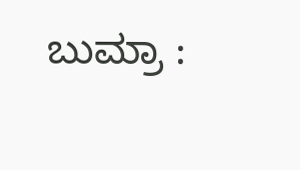ಬುಮ್ರಾ :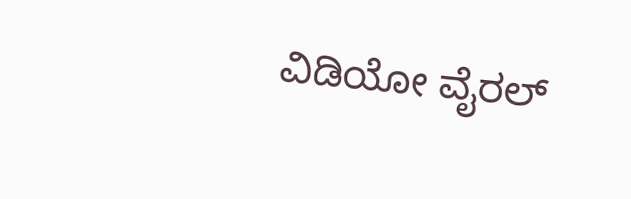ವಿಡಿಯೋ ವೈರಲ್